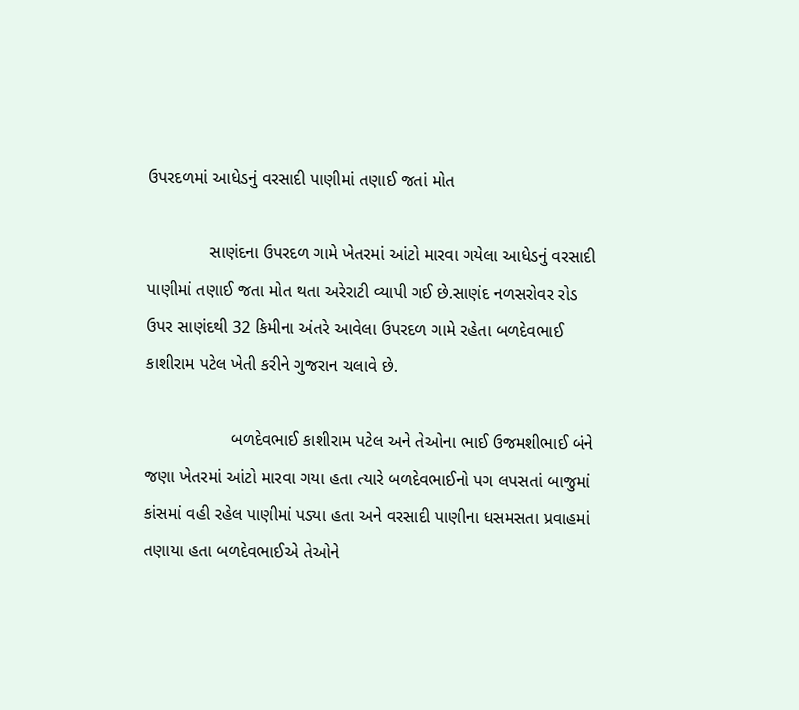ઉપરદળમાં આધેડનું વરસાદી પાણીમાં તણાઈ જતાં મોત

             સાણંદના ઉપરદળ ગામે ખેતરમાં આંટો મારવા ગયેલા આધેડનું વરસાદી પાણીમાં તણાઈ જતા મોત થતા અરેરાટી વ્યાપી ગઈ છે.સાણંદ નળસરોવર રોડ ઉપર સાણંદથી 32 કિમીના અંતરે આવેલા ઉપરદળ ગામે રહેતા બળદેવભાઈ કાશીરામ પટેલ ખેતી કરીને ગુજરાન ચલાવે છે.

                  બળદેવભાઈ કાશીરામ પટેલ અને તેઓના ભાઈ ઉજમશીભાઈ બંને જણા ખેતરમાં આંટો મારવા ગયા હતા ત્યારે બળદેવભાઈનો પગ લપસતાં બાજુમાં કાંસમાં વહી રહેલ પાણીમાં પડ્યા હતા અને વરસાદી પાણીના ધસમસતા પ્રવાહમાં તણાયા હતા બળદેવભાઈએ તેઓને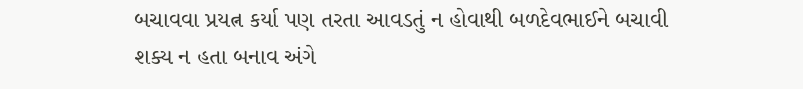બચાવવા પ્રયત્ન કર્યા પણ તરતા આવડતું ન હોવાથી બળદેવભાઈને બચાવી શક્ય ન હતા બનાવ અંગે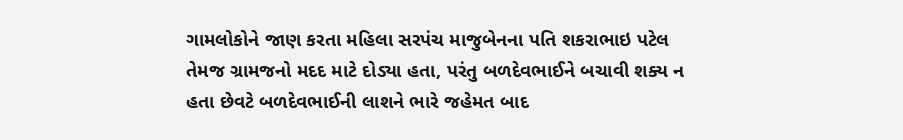ગામલોકોને જાણ કરતા મહિલા સરપંચ માજુબેનના પતિ શકરાભાઇ પટેલ તેમજ ગ્રામજનો મદદ માટે દોડ્યા હતા, પરંતુ બળદેવભાઈને બચાવી શક્ય ન હતા છેવટે બળદેવભાઈની લાશને ભારે જહેમત બાદ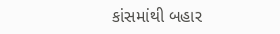કાંસમાંથી બહાર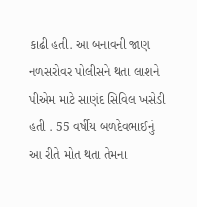કાઢી હતી. આ બનાવની જાણ નળસરોવર પોલીસને થતા લાશને પીએમ માટે સાણંદ સિવિલ ખસેડી હતી . 55 વર્ષીય બળદેવભાઈનું આ રીતે મોત થતા તેમના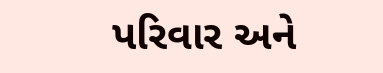પરિવાર અને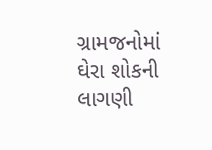ગ્રામજનોમાં ઘેરા શોકની લાગણી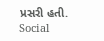પ્રસરી હતી.
Social